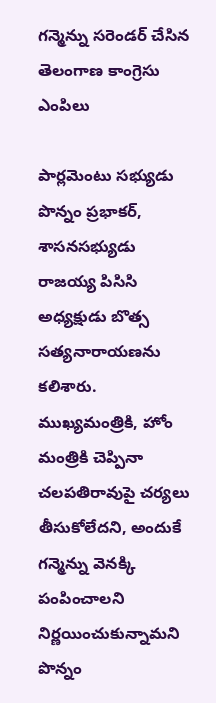గన్మెన్ను సరెండర్ చేసిన తెలంగాణ కాంగ్రెసు ఎంపిలు

పార్లమెంటు సభ్యుడు పొన్నం ప్రభాకర్, శాసనసభ్యుడు రాజయ్య పిసిసి అధ్యక్షుడు బొత్స సత్యనారాయణను కలిశారు. ముఖ్యమంత్రికి, హోం మంత్రికి చెప్పినా చలపతిరావుపై చర్యలు తీసుకోలేదని, అందుకే గన్మెన్ను వెనక్కి పంపించాలని నిర్ణయించుకున్నామని పొన్నం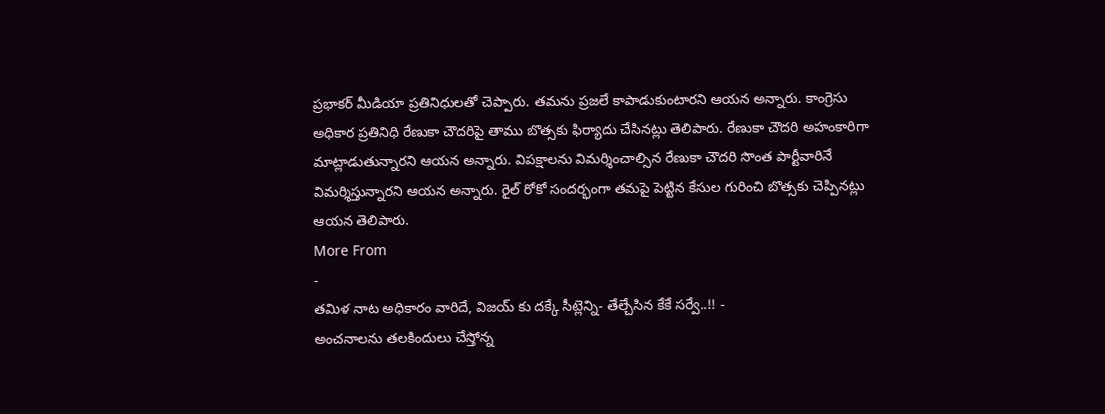ప్రభాకర్ మీడియా ప్రతినిధులతో చెప్పారు. తమను ప్రజలే కాపాడుకుంటారని ఆయన అన్నారు. కాంగ్రెసు అధికార ప్రతినిధి రేణుకా చౌదరిపై తాము బొత్సకు ఫిర్యాదు చేసినట్లు తెలిపారు. రేణుకా చౌదరి అహంకారిగా మాట్లాడుతున్నారని ఆయన అన్నారు. విపక్షాలను విమర్శించాల్సిన రేణుకా చౌదరి సొంత పార్టీవారినే విమర్శిస్తున్నారని ఆయన అన్నారు. రైల్ రోకో సందర్భంగా తమపై పెట్టిన కేసుల గురించి బొత్సకు చెప్పినట్లు ఆయన తెలిపారు.
More From
-
తమిళ నాట అధికారం వారిదే, విజయ్ కు దక్కే సీట్లెన్ని- తేల్చేసిన కేకే సర్వే..!! -
అంచనాలను తలకిందులు చేస్తోన్న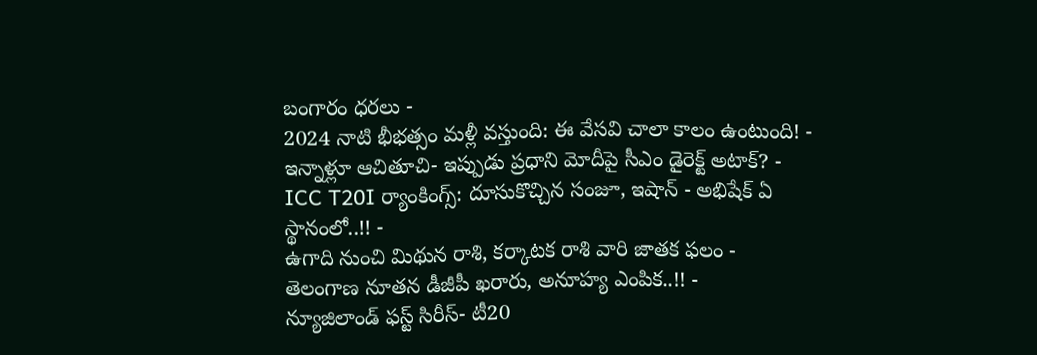బంగారం ధరలు -
2024 నాటి భీభత్సం మళ్లీ వస్తుంది: ఈ వేసవి చాలా కాలం ఉంటుంది! -
ఇన్నాళ్లూ ఆచితూచి- ఇప్పుడు ప్రధాని మోదీపై సీఎం డైరెక్ట్ అటాక్? -
ICC T20I ర్యాంకింగ్స్: దూసుకొచ్చిన సంజూ, ఇషాన్ - అభిషేక్ ఏ స్థానంలో..!! -
ఉగాది నుంచి మిథున రాశి, కర్కాటక రాశి వారి జాతక ఫలం -
తెలంగాణ నూతన డీజీపీ ఖరారు, అనూహ్య ఎంపిక..!! -
న్యూజిలాండ్ ఫస్ట్ సిరీస్- టీ20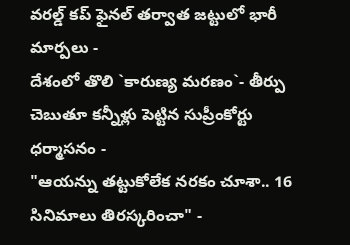వరల్డ్ కప్ ఫైనల్ తర్వాత జట్టులో భారీ మార్పలు -
దేశంలో తొలి `కారుణ్య మరణం`- తీర్పు చెబుతూ కన్నీళ్లు పెట్టిన సుప్రీంకోర్టు ధర్మాసనం -
"ఆయన్ను తట్టుకోలేక నరకం చూశా.. 16 సినిమాలు తిరస్కరించా" -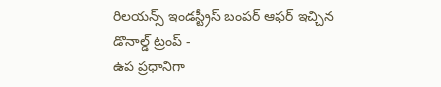రిలయన్స్ ఇండస్ట్రీస్ బంపర్ ఆఫర్ ఇచ్చిన డొనాల్డ్ ట్రంప్ -
ఉప ప్రధానిగా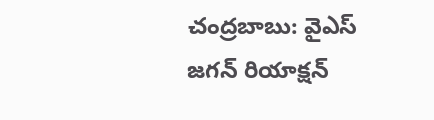చంద్రబాబు: వైఎస్ జగన్ రియాక్షన్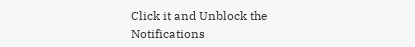Click it and Unblock the Notifications